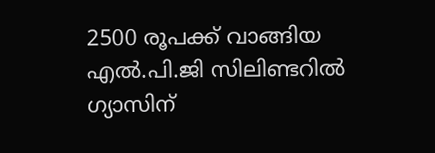2500 രൂപക്ക് വാങ്ങിയ എൽ.പി.ജി സിലിണ്ടറിൽ ഗ്യാസിന്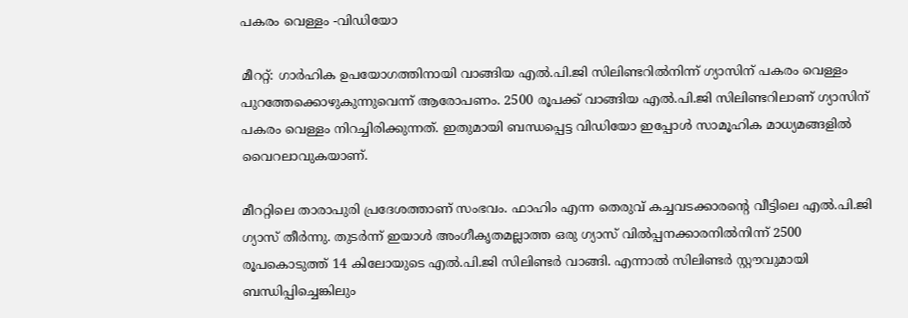പകരം വെള്ളം -വിഡിയോ

മീററ്റ്: ഗാർഹിക ഉപയോഗത്തിനായി വാങ്ങിയ എൽ.പി.ജി സിലിണ്ടറിൽനിന്ന് ഗ്യാസിന് പകരം വെള്ളം പുറത്തേക്കൊഴുകുന്നുവെന്ന് ആരോപണം. 2500 രൂപക്ക് വാങ്ങിയ എൽ.പി.ജി സിലിണ്ടറിലാണ് ഗ്യാസിന് പകരം വെള്ളം നിറച്ചിരിക്കുന്നത്. ഇതുമായി ബന്ധപ്പെട്ട വിഡിയോ ഇപ്പോൾ സാമൂഹിക മാധ്യമങ്ങളിൽ വൈറലാവുകയാണ്.

മീററ്റിലെ താരാപുരി പ്രദേശത്താണ് സംഭവം. ഫാഹിം എന്ന തെരുവ് കച്ചവടക്കാരന്റെ വീട്ടിലെ എൽ.പി.ജി ഗ്യാസ് തീർന്നു. തുടർന്ന് ഇയാൾ അംഗീകൃതമല്ലാത്ത ഒരു ഗ്യാസ് വിൽപ്പനക്കാരനിൽനിന്ന് 2500 രൂപകൊടുത്ത് 14 കിലോയുടെ എൽ.പി.ജി സിലിണ്ടർ വാങ്ങി. എന്നാൽ സിലിണ്ടർ സ്റ്റൗവുമായി ബന്ധിപ്പിച്ചെങ്കിലും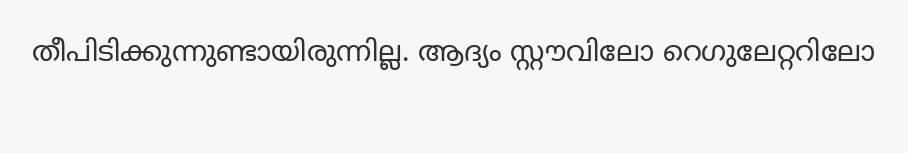തീപിടിക്കുന്നുണ്ടായിരുന്നില്ല. ആദ്യം സ്റ്റൗവിലോ റെഗുലേറ്ററിലോ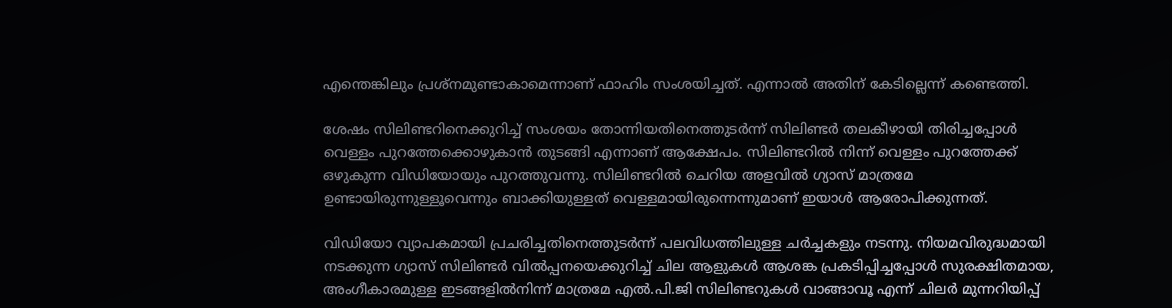എന്തെങ്കിലും പ്രശ്നമുണ്ടാകാമെന്നാണ് ഫാഹിം സംശയിച്ചത്. എന്നാൽ അതിന് കേടില്ലെന്ന് കണ്ടെത്തി.

ശേഷം സിലിണ്ടറിനെക്കുറിച്ച് സംശയം തോന്നിയതിനെത്തുടർന്ന് സിലിണ്ടർ തലകീഴായി തിരിച്ചപ്പോൾ വെള്ളം പുറത്തേക്കൊഴുകാൻ തുടങ്ങി എന്നാണ് ആക്ഷേപം. സിലിണ്ടറിൽ നിന്ന് വെള്ളം പുറത്തേക്ക് ഒഴുകുന്ന വിഡിയോയും പുറത്തുവന്നു. സിലിണ്ടറിൽ ചെറിയ അളവിൽ ഗ്യാസ് മാത്രമേ ഉണ്ടായിരുന്നുള്ളൂവെന്നും ബാക്കിയുള്ളത് വെള്ളമായിരുന്നെന്നുമാണ് ഇയാൾ ആരോപിക്കുന്നത്.

വിഡിയോ വ്യാപകമായി പ്രചരിച്ചതിനെത്തുടർന്ന് പലവിധത്തിലുള്ള ചർച്ചകളും നടന്നു. നിയമവിരുദ്ധമായി നടക്കുന്ന ഗ്യാസ് സിലിണ്ടർ വിൽപ്പനയെക്കുറിച്ച് ചില ആളുകൾ ആശങ്ക പ്രകടിപ്പിച്ചപ്പോൾ സുരക്ഷിതമായ, അംഗീകാരമുള്ള ഇടങ്ങളിൽനിന്ന് മാത്രമേ എൽ.പി.ജി സിലിണ്ടറുകൾ വാങ്ങാവൂ എന്ന് ചിലർ മുന്നറിയിപ്പ്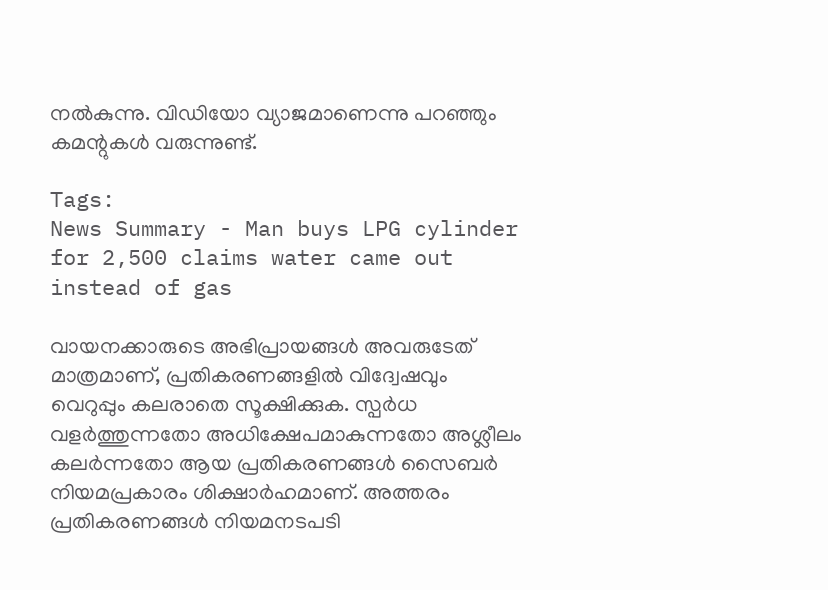നൽകുന്നു. വിഡിയോ വ്യാജമാണെന്നു പറഞ്ഞും കമന്റുകൾ വരുന്നുണ്ട്.

Tags:
News Summary - Man buys LPG cylinder for 2,500 claims water came out instead of gas

വായനക്കാരുടെ അഭിപ്രായങ്ങള്‍ അവരുടേത് മാത്രമാണ്, പ്രതികരണങ്ങളിൽ വിദ്വേഷവും വെറുപ്പും കലരാതെ സൂക്ഷിക്കുക. സ്പർധ വളർത്തുന്നതോ അധിക്ഷേപമാകുന്നതോ അശ്ലീലം കലർന്നതോ ആയ പ്രതികരണങ്ങൾ സൈബർ നിയമപ്രകാരം ശിക്ഷാർഹമാണ്. അത്തരം പ്രതികരണങ്ങൾ നിയമനടപടി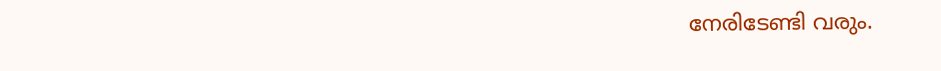നേരിടേണ്ടി വരും.